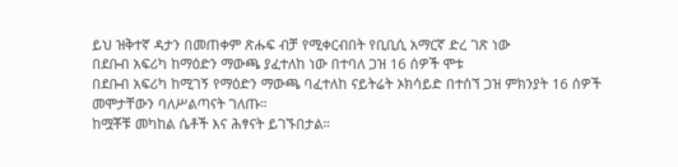ይህ ዝቅተኛ ዳታን በመጠቀም ጽሑፍ ብቻ የሚቀርብበት የቢቢሲ አማርኛ ድረ ገጽ ነው
በደቡብ አፍሪካ ከማዕድን ማውጫ ያፈተለከ ነው በተባለ ጋዝ 16 ሰዎች ሞቱ
በደቡብ አፍሪካ ከሚገኝ የማዕድን ማውጫ ባፈተለከ ናይትሬት ኦክሳይድ በተሰኘ ጋዝ ምክንያት 16 ሰዎች መሞታቸውን ባለሥልጣናት ገለጡ።
ከሟቾቹ መካከል ሴቶች እና ሕፃናት ይገኙበታል።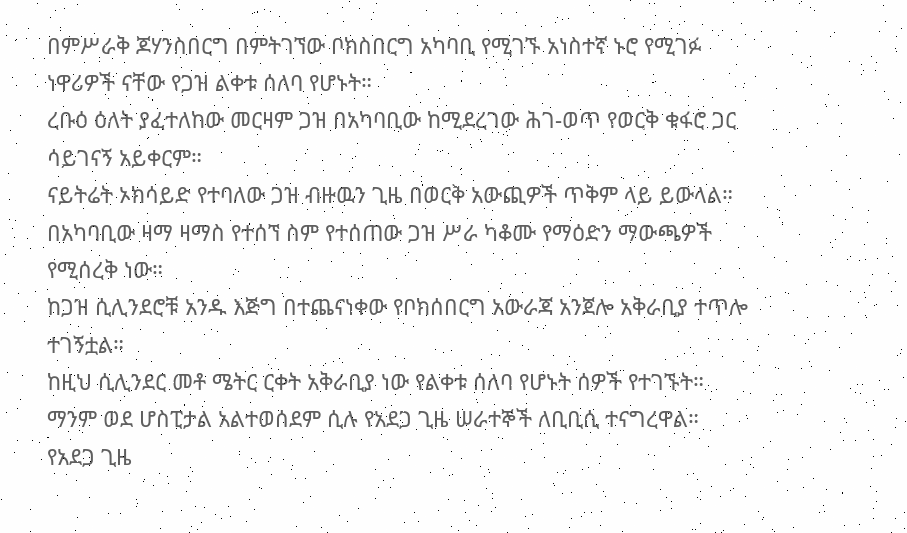በምሥራቅ ጆሃንስበርግ በምትገኘው ቦክስበርግ አካባቢ የሚገኙ አነስተኛ ኑሮ የሚገፉ ነዋሪዎች ናቸው የጋዝ ልቀቱ ሰለባ የሆኑት።
ረቡዕ ዕለት ያፈተለከው መርዛም ጋዝ በአካባቢው ከሚደረገው ሕገ-ወጥ የወርቅ ቁፋሮ ጋር ሳይገናኝ አይቀርም።
ናይትሬት ኦክሳይድ የተባለው ጋዝ ብዙዉን ጊዜ በወርቅ አውጪዎች ጥቅም ላይ ይውላል።
በአካባቢው ዛማ ዛማስ የተሰኘ ስም የተሰጠው ጋዝ ሥራ ካቆሙ የማዕድን ማውጫዎች የሚሰረቅ ነው።
ከጋዝ ሲሊንደሮቹ አንዱ እጅግ በተጨናነቀው የቦክሰበርግ አውራጃ አንጀሎ አቅራቢያ ተጥሎ ተገኝቷል።
ከዚህ ሲሊንደር መቶ ሜትር ርቀት አቅራቢያ ነው የልቀቱ ሰለባ የሆኑት ሰዎች የተገኙት።
ማንም ወደ ሆስፒታል አልተወሰደም ሲሉ የአደጋ ጊዜ ሠራተኞች ለቢቢሲ ተናግረዋል።
የአደጋ ጊዜ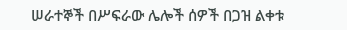ሠራተኞች በሥፍራው ሌሎች ሰዎች በጋዝ ልቀቱ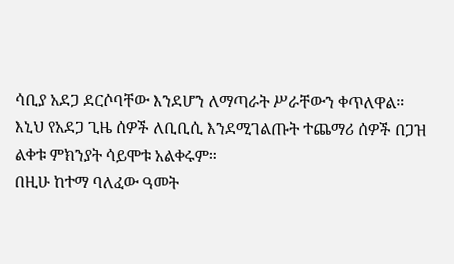ሳቢያ አደጋ ደርሶባቸው እንደሆን ለማጣራት ሥራቸውን ቀጥለዋል።
እኒህ የአደጋ ጊዜ ሰዎች ለቢቢሲ እንደሚገልጡት ተጨማሪ ሰዎች በጋዝ ልቀቱ ምክንያት ሳይሞቱ አልቀሩም።
በዚሁ ከተማ ባለፈው ዓመት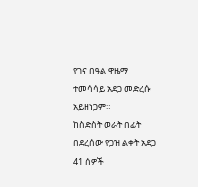የገና በዓል ዋዜማ ተመሳሳይ አደጋ መድረሱ አይዘነጋም።
ከስድስት ወራት በፊት በደረሰው የጋዝ ልቀት አደጋ 41 ሰዎች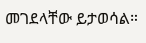መገደላቸው ይታወሳል።